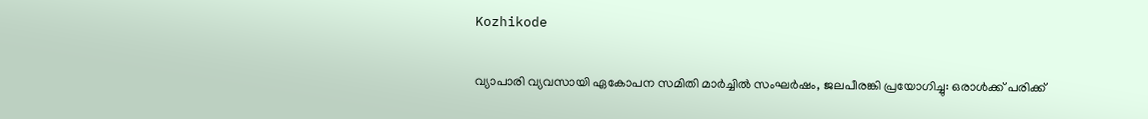Kozhikode

വ്യാപാരി വ്യവസായി ഏകോപന സമിതി മാർച്ചിൽ സംഘർഷം, ജലപീരങ്കി പ്രയോഗിച്ചു: ഒരാൾക്ക് പരിക്ക്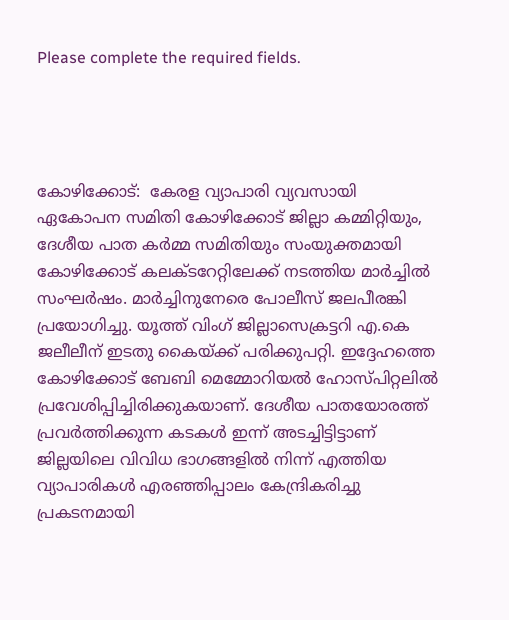Please complete the required fields.




കോഴിക്കോട്:  കേരള വ്യാപാരി വ്യവസായി ഏകോപന സമിതി കോഴിക്കോട് ജില്ലാ കമ്മിറ്റിയും, ദേശീയ പാത കർമ്മ സമിതിയും സംയുക്തമായി കോഴിക്കോട് കലക്ടറേറ്റിലേക്ക് നടത്തിയ മാർച്ചിൽ സംഘർഷം. മാർച്ചിനുനേരെ പോലീസ് ജലപീരങ്കി പ്രയോഗിച്ചു. യൂത്ത് വിംഗ് ജില്ലാസെക്രട്ടറി എ.കെ ജലീലീന് ഇടതു കൈയ്ക്ക് പരിക്കുപറ്റി. ഇദ്ദേഹത്തെ കോഴിക്കോട് ബേബി മെമ്മോറിയൽ ഹോസ്പിറ്റലിൽ പ്രവേശിപ്പിച്ചിരിക്കുകയാണ്. ദേശീയ പാതയോരത്ത് പ്രവർത്തിക്കുന്ന കടകൾ ഇന്ന് അടച്ചിട്ടിട്ടാണ് ജില്ലയിലെ വിവിധ ഭാഗങ്ങളിൽ നിന്ന് എത്തിയ  വ്യാപാരികൾ എരഞ്ഞിപ്പാലം കേന്ദ്രികരിച്ചു പ്രകടനമായി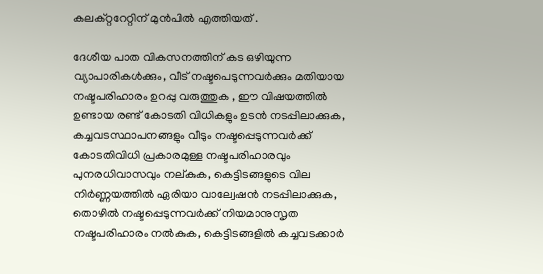കലക്റ്ററേറ്റിന് മുൻപിൽ എത്തിയത് .

ദേശീയ പാത വികസനത്തിന് കട ഒഴിയുന്ന വ്യാപാരികൾക്കും, വീട് നഷ്ടപെടുന്നവർക്കും മതിയായ നഷ്ടപരിഹാരം ഉറപ്പു വരുത്തുക , ഈ വിഷയത്തിൽ ഉണ്ടായ രണ്ട് കോടതി വിധികളും ഉടൻ നടപ്പിലാക്കുക, കച്ചവടസ്ഥാപനങ്ങളും വീടും നഷ്ടപ്പെടുന്നവർക്ക് കോടതിവിധി പ്രകാരമുള്ള നഷ്ടപരിഹാരവും പുനരധിവാസവും നല്കുക, കെട്ടിടങ്ങളുടെ വില നിർണ്ണയത്തിൽ ഏരിയാ വാല്വേഷൻ നടപ്പിലാക്കുക, തൊഴിൽ നഷ്ടപ്പെടുന്നവർക്ക് നിയമാനുസൃത നഷ്ടപരിഹാരം നൽകുക, കെട്ടിടങ്ങളിൽ കച്ചവടക്കാർ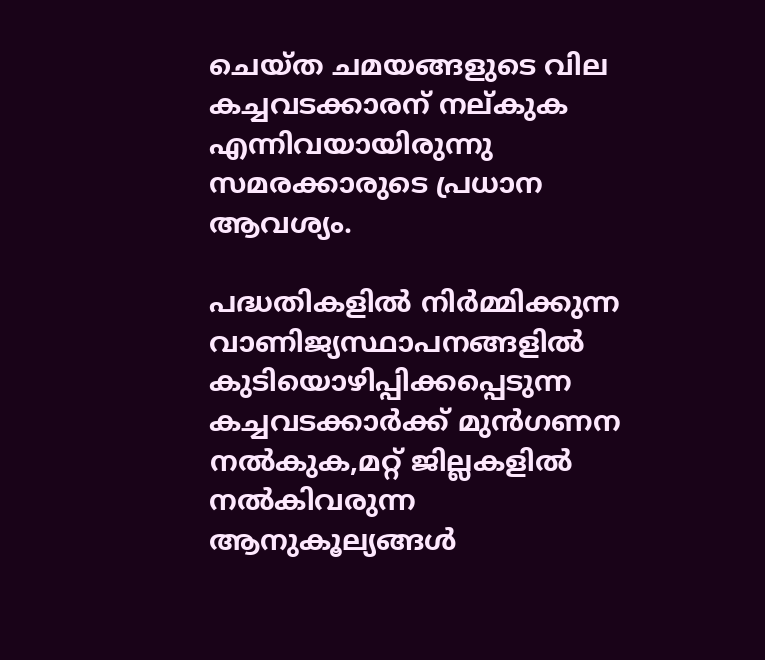ചെയ്ത ചമയങ്ങളുടെ വില കച്ചവടക്കാരന് നല്കുക  എന്നിവയായിരുന്നു സമരക്കാരുടെ പ്രധാന ആവശ്യം.

പദ്ധതികളിൽ നിർമ്മിക്കുന്ന വാണിജ്യസ്ഥാപനങ്ങളിൽ കുടിയൊഴിപ്പിക്കപ്പെടുന്ന കച്ചവടക്കാർക്ക് മുൻഗണന നൽകുക,മറ്റ് ജില്ലകളിൽ നൽകിവരുന്ന ആനുകൂല്യങ്ങൾ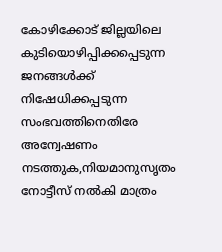കോഴിക്കോട് ജില്ലയിലെ കുടിയൊഴിപ്പിക്കപ്പെടുന്ന ജനങ്ങൾക്ക് നിഷേധിക്കപ്പടുന്ന സംഭവത്തിനെതിരേ അന്വേഷണം നടത്തുക,നിയമാനുസൃതം നോട്ടീസ് നൽകി മാത്രം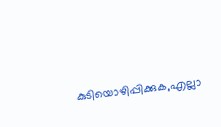കുടിയൊഴിപ്പിക്കുക,എല്ലാ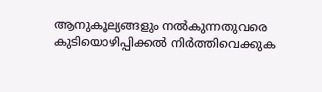ആനുകൂല്യങ്ങളും നൽകുന്നതുവരെ കുടിയൊഴിപ്പിക്കൽ നിർത്തിവെക്കുക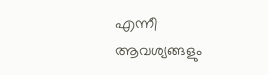എന്നീ  ആവശ്യങ്ങളും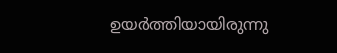ഉയർത്തിയായിരുന്നു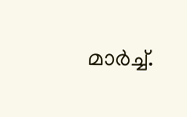മാർച്ച്.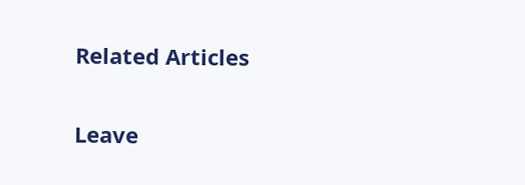Related Articles

Leave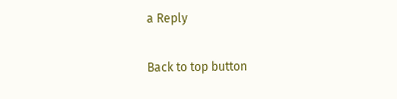a Reply

Back to top button